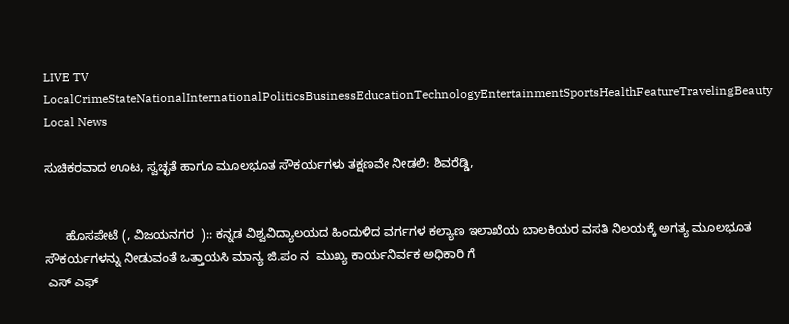LIVE TV LocalCrimeStateNationalInternationalPoliticsBusinessEducationTechnologyEntertainmentSportsHealthFeatureTravelingBeauty
Local News

ಸುಚಿಕರವಾದ ಊಟ, ಸ್ವಚ್ಛತೆ ಹಾಗೂ ಮೂಲಭೂತ ಸೌಕರ್ಯಗಳು ತಕ್ಷಣವೇ ನೀಡಲಿ: ಶಿವರೆಡ್ಡಿ,


      ಹೊಸಪೇಟೆ (, ವಿಜಯನಗರ  ):: ಕನ್ನಡ ವಿಶ್ವವಿದ್ಯಾಲಯದ ಹಿಂದುಳಿದ ವರ್ಗಗಳ ಕಲ್ಯಾಣ ಇಲಾಖೆಯ ಬಾಲಕಿಯರ ವಸತಿ ನಿಲಯಕ್ಕೆ ಅಗತ್ಯ ಮೂಲಭೂತ ಸೌಕರ್ಯಗಳನ್ನು ನೀಡುವಂತೆ ಒತ್ತಾಯಸಿ ಮಾನ್ಯ ಜಿ.ಪಂ ನ  ಮುಖ್ಯ ಕಾರ್ಯನಿರ್ವಕ ಅಧಿಕಾರಿ ಗೆ
 ಎಸ್ ಎಫ್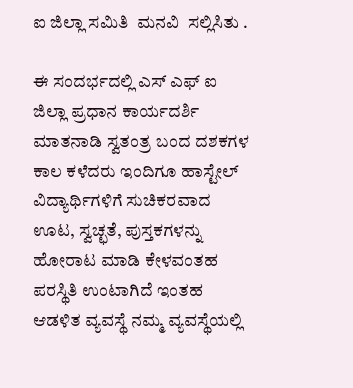ಐ ಜಿಲ್ಲಾ ಸಮಿತಿ  ಮನವಿ  ಸಲ್ಲಿಸಿತು .

ಈ ಸಂದರ್ಭದಲ್ಲಿ ಎಸ್ ಎಫ್ ಐ ಜಿಲ್ಲಾ ಪ್ರಧಾನ ಕಾರ್ಯದರ್ಶಿ ಮಾತನಾಡಿ ಸ್ವತಂತ್ರ ಬಂದ ದಶಕಗಳ ಕಾಲ ಕಳೆದರು ಇಂದಿಗೂ ಹಾಸ್ಟೇಲ್ ವಿದ್ಯಾರ್ಥಿಗಳಿಗೆ ಸುಚಿಕರವಾದ ಊಟ, ಸ್ವಚ್ಛತೆ, ಪುಸ್ತಕಗಳನ್ನು ಹೋರಾಟ ಮಾಡಿ ಕೇಳವಂತಹ ಪರಸ್ಥಿತಿ ಉಂಟಾಗಿದೆ ಇಂತಹ ಆಡಳಿತ ವ್ಯವಸ್ಥೆ ನಮ್ಮ ವ್ಯವಸ್ಥೆಯಲ್ಲಿ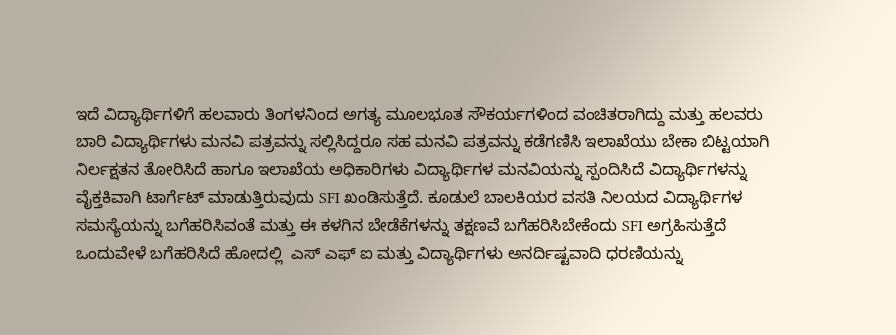ಇದೆ ವಿದ್ಯಾರ್ಥಿಗಳಿಗೆ ಹಲವಾರು ತಿಂಗಳನಿಂದ ಅಗತ್ಯ ಮೂಲಭೂತ ಸೌಕರ್ಯಗಳಿಂದ ವಂಚಿತರಾಗಿದ್ದು ಮತ್ತು ಹಲವರು ಬಾರಿ ವಿದ್ಯಾರ್ಥಿಗಳು ಮನವಿ ಪತ್ರವನ್ನು ಸಲ್ಲಿಸಿದ್ದರೂ ಸಹ ಮನವಿ ಪತ್ರವನ್ನು ಕಡೆಗಣಿಸಿ ಇಲಾಖೆಯು ಬೇಕಾ ಬಿಟ್ಟಯಾಗಿ ನಿರ್ಲಕ್ಷತನ ತೋರಿಸಿದೆ ಹಾಗೂ ಇಲಾಖೆಯ ಅಧಿಕಾರಿಗಳು ವಿದ್ಯಾರ್ಥಿಗಳ ಮನವಿಯನ್ನು ಸ್ಪಂದಿಸಿದೆ ವಿದ್ಯಾರ್ಥಿಗಳನ್ನು ವೈಕ್ತಕಿವಾಗಿ ಟಾರ್ಗೆಟ್ ಮಾಡುತ್ತಿರುವುದು SFI ಖಂಡಿಸುತ್ತೆದೆ. ಕೂಡುಲೆ ಬಾಲಕಿಯರ ವಸತಿ ನಿಲಯದ ವಿದ್ಯಾರ್ಥಿಗಳ ಸಮಸ್ಯೆಯನ್ನು ಬಗೆಹರಿಸಿವಂತೆ ಮತ್ತು ಈ ಕಳಗಿನ ಬೇಡೆಕೆಗಳನ್ನು ತಕ್ಷಣವೆ ಬಗೆಹರಿಸಿಬೇಕೆಂದು SFI ಅಗ್ರಹಿಸುತ್ತೆದೆ ಒಂದುವೇಳೆ ಬಗೆಹರಿಸಿದೆ ಹೋದಲ್ಲಿ  ಎಸ್ ಎಫ್ ಐ ಮತ್ತು ವಿದ್ಯಾರ್ಥಿಗಳು ಅನರ್ದಿಷ್ಟವಾದಿ ಧರಣಿಯನ್ನು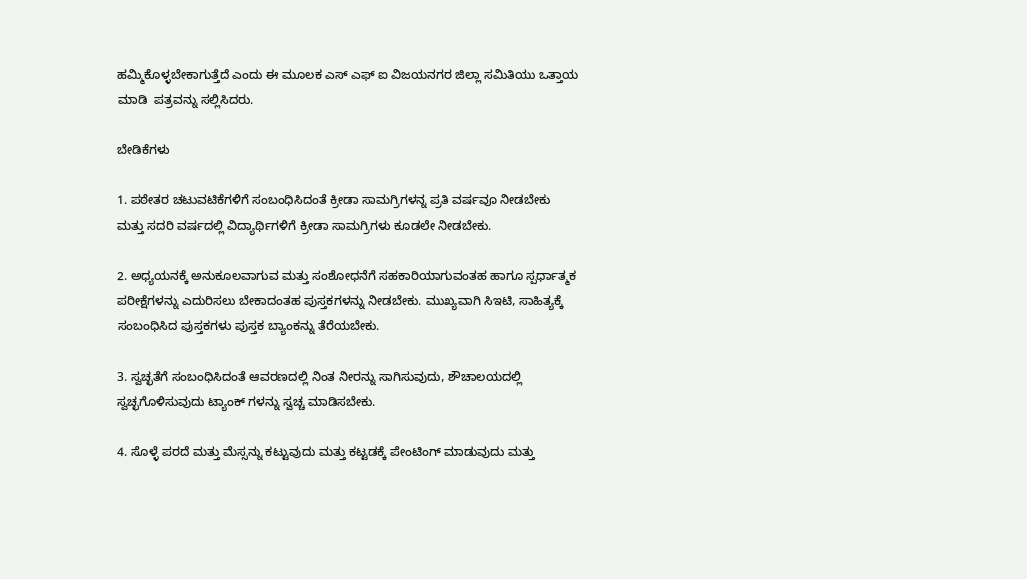ಹಮ್ಮಿಕೊಳ್ಳಬೇಕಾಗುತ್ತೆದೆ ಎಂದು ಈ ಮೂಲಕ ಎಸ್ ಎಫ್ ಐ ವಿಜಯನಗರ ಜಿಲ್ಲಾ ಸಮಿತಿಯು ಒತ್ತಾಯ ಮಾಡಿ  ಪತ್ರವನ್ನು ಸಲ್ಲಿಸಿದರು.

ಬೇಡಿಕೆಗಳು

1. ಪಠೇತರ ಚಟುವಟಿಕೆಗಳಿಗೆ ಸಂಬಂಧಿಸಿದಂತೆ ಕ್ರೀಡಾ ಸಾಮಗ್ರಿಗಳನ್ನ ಪ್ರತಿ ವರ್ಷವೂ ನೀಡಬೇಕು ಮತ್ತು ಸದರಿ ವರ್ಷದಲ್ಲಿ ವಿದ್ಯಾರ್ಥಿಗಳಿಗೆ ಕ್ರೀಡಾ ಸಾಮಗ್ರಿಗಳು ಕೂಡಲೇ ನೀಡಬೇಕು.

2. ಅಧ್ಯಯನಕ್ಕೆ ಅನುಕೂಲವಾಗುವ ಮತ್ತು ಸಂಶೋಧನೆಗೆ ಸಹಕಾರಿಯಾಗುವಂತಹ ಹಾಗೂ ಸ್ಪರ್ಧಾತ್ಮಕ ಪರೀಕ್ಷೆಗಳನ್ನು ಎದುರಿಸಲು ಬೇಕಾದಂತಹ ಪುಸ್ತಕಗಳನ್ನು ನೀಡಬೇಕು. ಮುಖ್ಯವಾಗಿ ಸಿಇಟಿ, ಸಾಹಿತ್ಯಕ್ಕೆ ಸಂಬಂಧಿಸಿದ ಪುಸ್ತಕಗಳು ಪುಸ್ತಕ ಬ್ಯಾಂಕನ್ನು ತೆರೆಯಬೇಕು.

3. ಸ್ವಚ್ಛತೆಗೆ ಸಂಬಂಧಿಸಿದಂತೆ ಆವರಣದಲ್ಲಿ ನಿಂತ ನೀರನ್ನು ಸಾಗಿಸುವುದು, ಶೌಚಾಲಯದಲ್ಲಿ ಸ್ವಚ್ಛಗೊಳಿಸುವುದು ಟ್ಯಾಂಕ್ ಗಳನ್ನು ಸ್ವಚ್ಚ ಮಾಡಿಸಬೇಕು.

4. ಸೊಳ್ಳೆ ಪರದೆ ಮತ್ತು ಮೆಸ್ಸನ್ನು ಕಟ್ಟುವುದು ಮತ್ತು ಕಟ್ಟಡಕ್ಕೆ ಪೇಂಟಿಂಗ್ ಮಾಡುವುದು ಮತ್ತು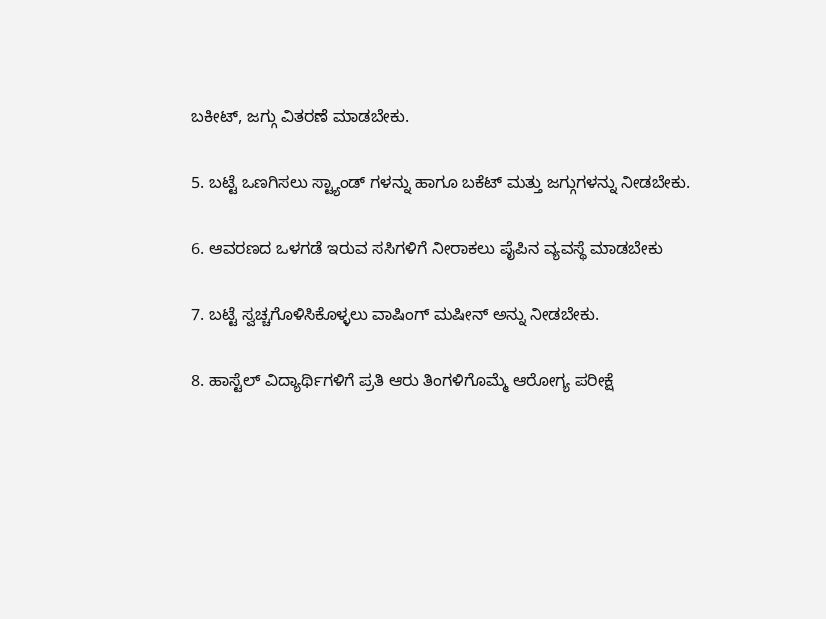ಬಕೀಟ್, ಜಗ್ಗು ವಿತರಣೆ ಮಾಡಬೇಕು.

5. ಬಟ್ಟೆ ಒಣಗಿಸಲು ಸ್ಟ್ಯಾಂಡ್ ಗಳನ್ನು ಹಾಗೂ ಬಕೆಟ್ ಮತ್ತು ಜಗ್ಗುಗಳನ್ನು ನೀಡಬೇಕು.

6. ಆವರಣದ ಒಳಗಡೆ ಇರುವ ಸಸಿಗಳಿಗೆ ನೀರಾಕಲು ಪೈಪಿನ ವ್ಯವಸ್ಥೆ ಮಾಡಬೇಕು

7. ಬಟ್ಟೆ ಸ್ವಚ್ಚಗೊಳಿಸಿಕೊಳ್ಳಲು ವಾಷಿಂಗ್ ಮಷೀನ್ ಅನ್ನು ನೀಡಬೇಕು.

8. ಹಾಸ್ಟೆಲ್ ವಿದ್ಯಾರ್ಥಿಗಳಿಗೆ ಪ್ರತಿ ಆರು ತಿಂಗಳಿಗೊಮ್ಮೆ ಆರೋಗ್ಯ ಪರೀಕ್ಷೆ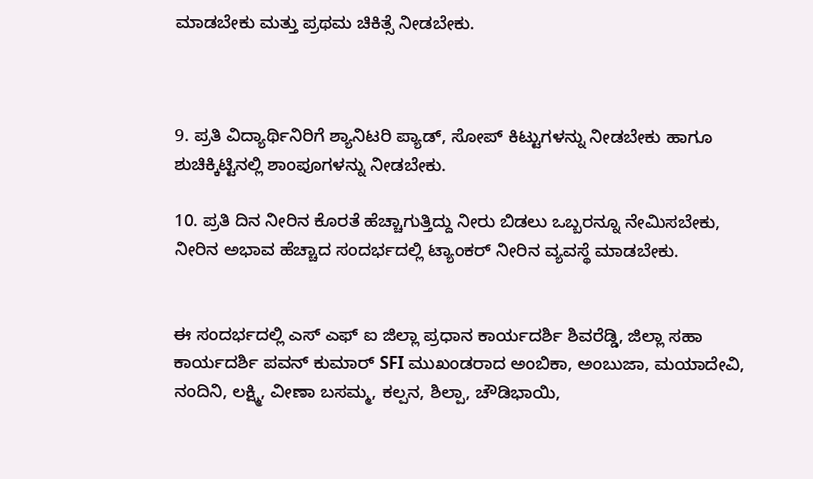ಮಾಡಬೇಕು ಮತ್ತು ಪ್ರಥಮ ಚಿಕಿತ್ಸೆ ನೀಡಬೇಕು.



9. ಪ್ರತಿ ವಿದ್ಯಾರ್ಥಿನಿರಿಗೆ ಶ್ಯಾನಿಟರಿ ಪ್ಯಾಡ್, ಸೋಪ್ ಕಿಟ್ಟುಗಳನ್ನು ನೀಡಬೇಕು ಹಾಗೂ ಶುಚಿಕ್ಕಿಟ್ಟಿನಲ್ಲಿ ಶಾಂಪೂಗಳನ್ನು ನೀಡಬೇಕು.

10. ಪ್ರತಿ ದಿನ ನೀರಿನ ಕೊರತೆ ಹೆಚ್ಚಾಗುತ್ತಿದ್ದು ನೀರು ಬಿಡಲು ಒಬ್ಬರನ್ನೂ ನೇಮಿಸಬೇಕು, ನೀರಿನ ಅಭಾವ ಹೆಚ್ಚಾದ ಸಂದರ್ಭದಲ್ಲಿ ಟ್ಯಾಂಕರ್ ನೀರಿನ ವ್ಯವಸ್ಥೆ ಮಾಡಬೇಕು.


ಈ ಸಂದರ್ಭದಲ್ಲಿ ಎಸ್ ಎಫ್ ಐ ಜಿಲ್ಲಾ ಪ್ರಧಾನ ಕಾರ್ಯದರ್ಶಿ ಶಿವರೆಡ್ಡಿ, ಜಿಲ್ಲಾ ಸಹಾ ಕಾರ್ಯದರ್ಶಿ ಪವನ್ ಕುಮಾರ್ SFI ಮುಖಂಡರಾದ ಅಂಬಿಕಾ, ಅಂಬುಜಾ, ಮಯಾದೇವಿ, ನಂದಿನಿ, ಲಕ್ಷ್ಮಿ, ವೀಣಾ ಬಸಮ್ಮ, ಕಲ್ಪನ, ಶಿಲ್ಪಾ, ಚೌಡಿಭಾಯಿ,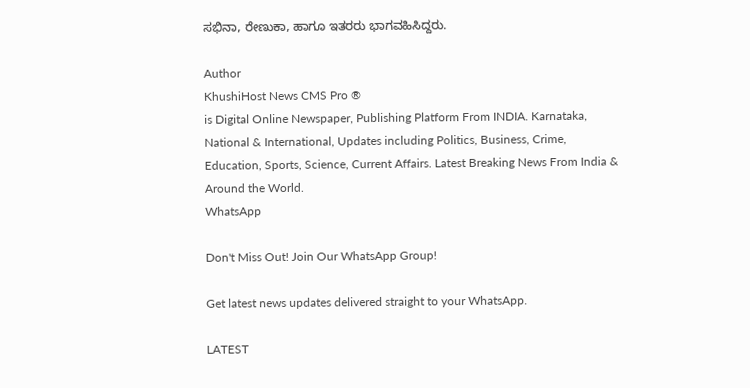ಸಭಿನಾ, ರೇಣುಕಾ, ಹಾಗೂ ಇತರರು ಭಾಗವಹಿಸಿದ್ದರು.

Author
KhushiHost News CMS Pro ®
is Digital Online Newspaper, Publishing Platform From INDIA. Karnataka, National & International, Updates including Politics, Business, Crime, Education, Sports, Science, Current Affairs. Latest Breaking News From India & Around the World.
WhatsApp

Don't Miss Out! Join Our WhatsApp Group!

Get latest news updates delivered straight to your WhatsApp.

LATEST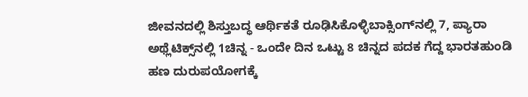ಜೀವನದಲ್ಲಿ ಶಿಸ್ತುಬದ್ಧ ಆರ್ಥಿಕತೆ ರೂಢಿಸಿಕೊಳ್ಳಿಬಾಕ್ಸಿಂಗ್‌ನಲ್ಲಿ 7, ಪ್ಯಾರಾ ಅಥ್ಲೆಟಿಕ್ಸ್‌ನಲ್ಲಿ 1ಚಿನ್ನ - ಒಂದೇ ದಿನ ಒಟ್ಟು 8 ಚಿನ್ನದ ಪದಕ ಗೆದ್ದ ಭಾರತಹುಂಡಿ ಹಣ ದುರುಪಯೋಗಕ್ಕೆ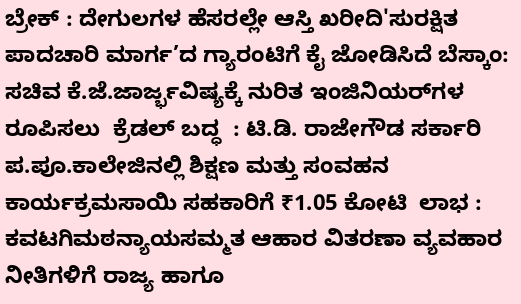ಬ್ರೇಕ್ : ದೇಗುಲಗಳ ಹೆಸರಲ್ಲೇ ಆಸ್ತಿ ಖರೀದಿ'ಸುರಕ್ಷಿತ ಪಾದಚಾರಿ ಮಾರ್ಗ’ದ ಗ್ಯಾರಂಟಿಗೆ ಕೈ ಜೋಡಿಸಿದೆ ಬೆಸ್ಕಾಂ: ಸಚಿವ ಕೆ.ಜೆ.ಜಾರ್ಜ್ಭವಿಷ್ಯಕ್ಕೆ ನುರಿತ ಇಂಜಿನಿಯರ್‌ಗಳ ರೂಪಿಸಲು  ಕ್ರೆಡಲ್‌ ಬದ್ಧ  : ಟಿ.ಡಿ. ರಾಜೇಗೌಡ ಸರ್ಕಾರಿ ಪ.ಪೂ.ಕಾಲೇಜಿನಲ್ಲಿ ಶಿಕ್ಷಣ ಮತ್ತು ಸಂವಹನ ಕಾರ್ಯಕ್ರಮಸಾಯಿ ಸಹಕಾರಿಗೆ ₹1.05 ಕೋಟಿ  ಲಾಭ : ಕವಟಗಿಮಠನ್ಯಾಯಸಮ್ಮತ ಆಹಾರ ವಿತರಣಾ ವ್ಯವಹಾರ ನೀತಿಗಳಿಗೆ ರಾಜ್ಯ ಹಾಗೂ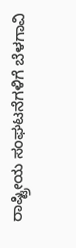ರಾಷ್ಟ್ರೀಯ ಸಂಘಟನೆಗಳಿಗೆ ಬೆಳಗಾವಿ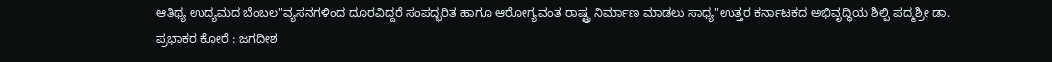ಆತಿಥ್ಯ ಉದ್ಯಮದ ಬೆಂಬಲ"ವ್ಯಸನಗಳಿಂದ ದೂರವಿದ್ದರೆ ಸಂಪದ್ಭರಿತ ಹಾಗೂ ಆರೋಗ್ಯವಂತ ರಾಷ್ಟ್ರ ನಿರ್ಮಾಣ ಮಾಡಲು ಸಾಧ್ಯ"ಉತ್ತರ ಕರ್ನಾಟಕದ ಅಭಿವೃದ್ಧಿಯ ಶಿಲ್ಪಿ ಪದ್ಮಶ್ರೀ ಡಾ. ಪ್ರಭಾಕರ ಕೋರೆ : ಜಗದೀಶ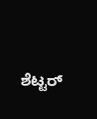ಶೆಟ್ಟರ್